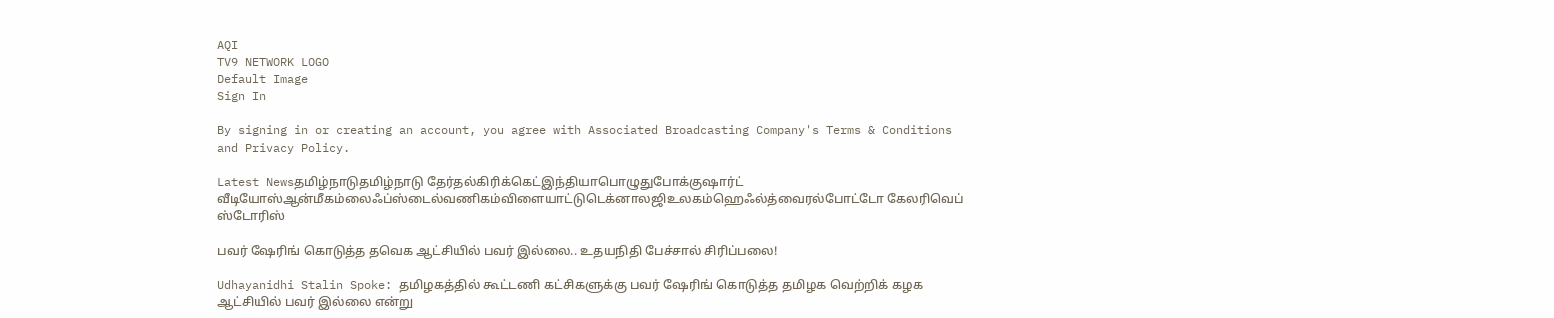AQI
TV9 NETWORK LOGO
Default Image
Sign In

By signing in or creating an account, you agree with Associated Broadcasting Company's Terms & Conditions and Privacy Policy.

Latest Newsதமிழ்நாடுதமிழ்நாடு தேர்தல்கிரிக்கெட்இந்தியாபொழுதுபோக்குஷார்ட் வீடியோஸ்ஆன்மீகம்லைஃப்ஸ்டைல்வணிகம்விளையாட்டுடெக்னாலஜிஉலகம்ஹெஃல்த்வைரல்போட்டோ கேலரிவெப் ஸ்டோரிஸ்

பவர் ஷேரிங் கொடுத்த தவெக ஆட்சியில் பவர் இல்லை.. உதயநிதி பேச்சால் சிரிப்பலை!

Udhayanidhi Stalin Spoke: தமிழகத்தில் கூட்டணி கட்சிகளுக்கு பவர் ஷேரிங் கொடுத்த தமிழக வெற்றிக் கழக ஆட்சியில் பவர் இல்லை என்று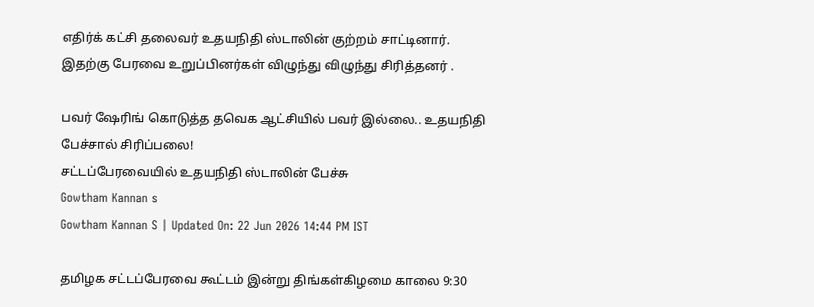எதிர்க் கட்சி தலைவர் உதயநிதி ஸ்டாலின் குற்றம் சாட்டினார். இதற்கு பேரவை உறுப்பினர்கள் விழுந்து விழுந்து சிரித்தனர் .

பவர் ஷேரிங் கொடுத்த தவெக ஆட்சியில் பவர் இல்லை.. உதயநிதி பேச்சால் சிரிப்பலை!
சட்டப்பேரவையில் உதயநிதி ஸ்டாலின் பேச்சு
Gowtham Kannan s
Gowtham Kannan S | Updated On: 22 Jun 2026 14:44 PM IST

தமிழக சட்டப்பேரவை கூட்டம் இன்று திங்கள்கிழமை காலை 9:30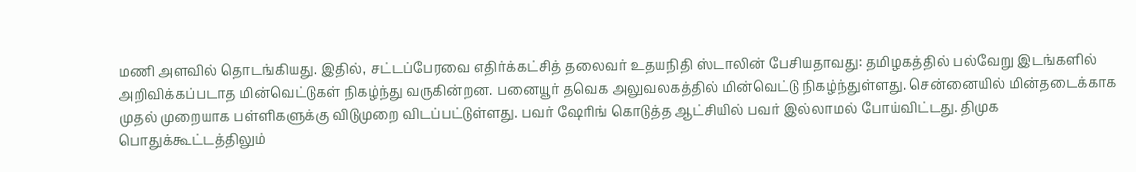மணி அளவில் தொடங்கியது. இதில், சட்டப்பேரவை எதிர்க்கட்சித் தலைவர் உதயநிதி ஸ்டாலின் பேசியதாவது: தமிழகத்தில் பல்வேறு இடங்களில் அறிவிக்கப்படாத மின்வெட்டுகள் நிகழ்ந்து வருகின்றன. பனையூர் தவெக அலுவலகத்தில் மின்வெட்டு நிகழ்ந்துள்ளது. சென்னையில் மின்தடைக்காக முதல் முறையாக பள்ளிகளுக்கு விடுமுறை விடப்பட்டுள்ளது. பவர் ஷேரிங் கொடுத்த ஆட்சியில் பவர் இல்லாமல் போய்விட்டது. திமுக பொதுக்கூட்டத்திலும்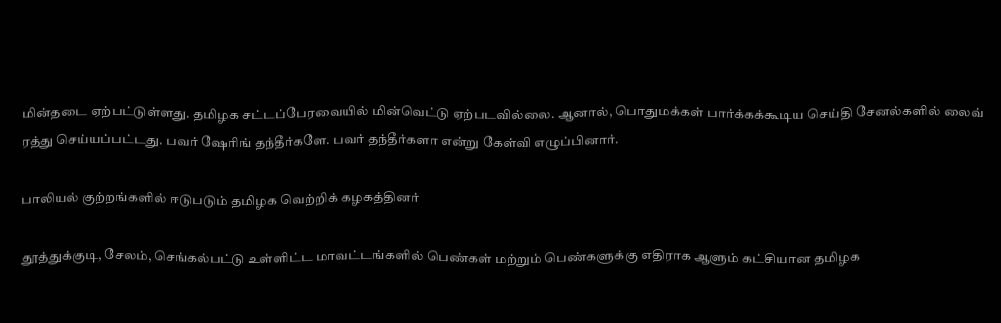மின்தடை ஏற்பட்டுள்ளது. தமிழக சட்டப்பேரவையில் மின்வெட்டு ஏற்படவில்லை. ஆனால், பொதுமக்கள் பார்க்கக்கூடிய செய்தி சேனல்களில் லைவ் ரத்து செய்யப்பட்டது. பவர் ஷேரிங் தந்தீர்களே. பவர் தந்தீர்களா என்று கேள்வி எழுப்பினார்.

பாலியல் குற்றங்களில் ஈடுபடும் தமிழக வெற்றிக் கழகத்தினர்

தூத்துக்குடி, சேலம், செங்கல்பட்டு உள்ளிட்ட மாவட்டங்களில் பெண்கள் மற்றும் பெண்களுக்கு எதிராக ஆளும் கட்சியான தமிழக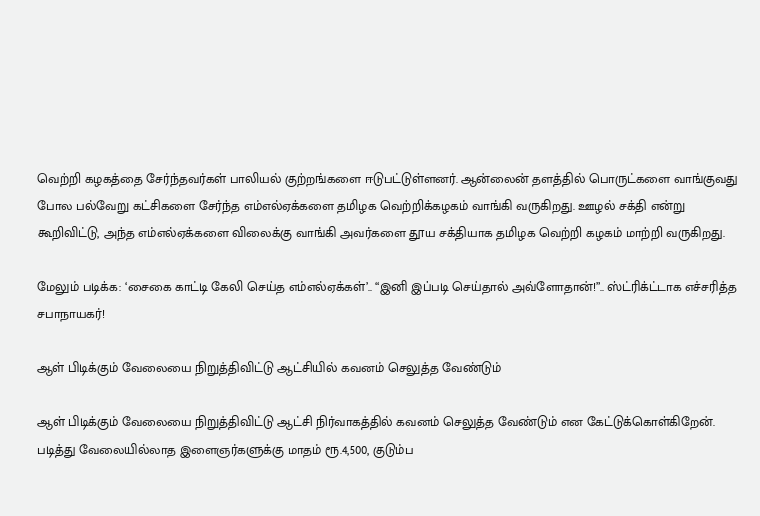வெற்றி கழகத்தை சேர்ந்தவர்கள் பாலியல் குற்றங்களை ஈடுபட்டுள்ளனர். ஆன்லைன் தளத்தில் பொருட்களை வாங்குவது போல பல்வேறு கட்சிகளை சேர்ந்த எம்எல்ஏக்களை தமிழக வெற்றிக்கழகம் வாங்கி வருகிறது. ஊழல் சக்தி என்று கூறிவிட்டு, அந்த எம்எல்ஏக்களை விலைக்கு வாங்கி அவர்களை தூய சக்தியாக தமிழக வெற்றி கழகம் மாற்றி வருகிறது.

மேலும் படிக்க: ‘சைகை காட்டி கேலி செய்த எம்எல்ஏக்கள்’.. “இனி இப்படி செய்தால் அவ்ளோதான்!”.. ஸ்ட்ரிக்ட்டாக எச்சரித்த சபாநாயகர்!

ஆள் பிடிக்கும் வேலையை நிறுத்திவிட்டு ஆட்சியில் கவனம் செலுத்த வேண்டும்

ஆள் பிடிக்கும் வேலையை நிறுத்திவிட்டு ஆட்சி நிர்வாகத்தில் கவனம் செலுத்த வேண்டும் என கேட்டுக்கொள்கிறேன். படித்து வேலையில்லாத இளைஞர்களுக்கு மாதம் ரூ.4,500, குடும்ப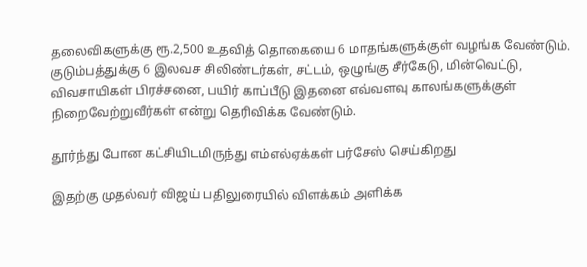தலைவிகளுக்கு ரூ.2,500 உதவித் தொகையை 6 மாதங்களுக்குள் வழங்க வேண்டும். குடும்பத்துக்கு 6 இலவச சிலிண்டர்கள், சட்டம், ஒழுங்கு சீர்கேடு, மின்வெட்டு, விவசாயிகள் பிரச்சனை, பயிர் காப்பீடு இதனை எவ்வளவு காலங்களுக்குள் நிறைவேற்றுவீர்கள் என்று தெரிவிக்க வேண்டும்.

தூர்ந்து போன கட்சியிடமிருந்து எம்எல்ஏக்கள் பர்சேஸ் செய்கிறது

இதற்கு முதல்வர் விஜய் பதிலுரையில் விளக்கம் அளிக்க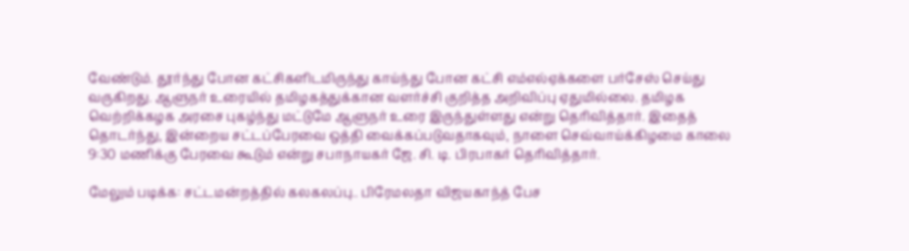வேண்டும். தூர்ந்து போன கட்சிகளிடமிருந்து காய்ந்து போன கட்சி எம்எல்ஏக்களை பர்சேஸ் செய்து வருகிறது. ஆளுநர் உரையில் தமிழகத்துக்கான வளர்ச்சி குறித்த அறிவிப்பு ஏதுமில்லை. தமிழக வெற்றிக்கழக அரசை புகழ்ந்து மட்டுமே ஆளுநர் உரை இருந்துள்ளது என்று தெரிவித்தார். இதைத் தொடர்ந்து, இன்றைய சட்டப்பேரவை ஒத்தி வைக்கப்படுவதாகவும், நாளை செவ்வாய்க்கிழமை காலை 9:30 மணிக்கு பேரவை கூடும் என்று சபாநாயகர் ஜே. சி. டி. பிரபாகர் தெரிவித்தார்.

மேலும் படிக்க: சட்டமன்றத்தில் கலகலப்பு.. பிரேமலதா விஜயகாந்த் பேச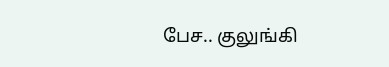பேச.. குலுங்கி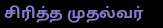சிரித்த முதல்வர்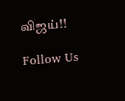விஜய்!!

Follow Us